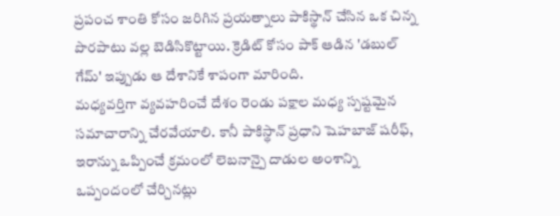ప్రపంచ శాంతి కోసం జరిగిన ప్రయత్నాలు పాకిస్థాన్ చేసిన ఒక చిన్న పొరపాటు వల్ల బెడిసికొట్టాయి. క్రెడిట్ కోసం పాక్ ఆడిన 'డబుల్ గేమ్' ఇప్పుడు ఆ దేశానికే శాపంగా మారింది.
మధ్యవర్తిగా వ్యవహరించే దేశం రెండు పక్షాల మధ్య స్పష్టమైన సమాచారాన్ని చేరవేయాలి. కానీ పాకిస్థాన్ ప్రధాని షెహబాజ్ షరీఫ్, ఇరాన్ను ఒప్పించే క్రమంలో లెబనాన్పై దాడుల అంశాన్ని ఒప్పందంలో చేర్చినట్లు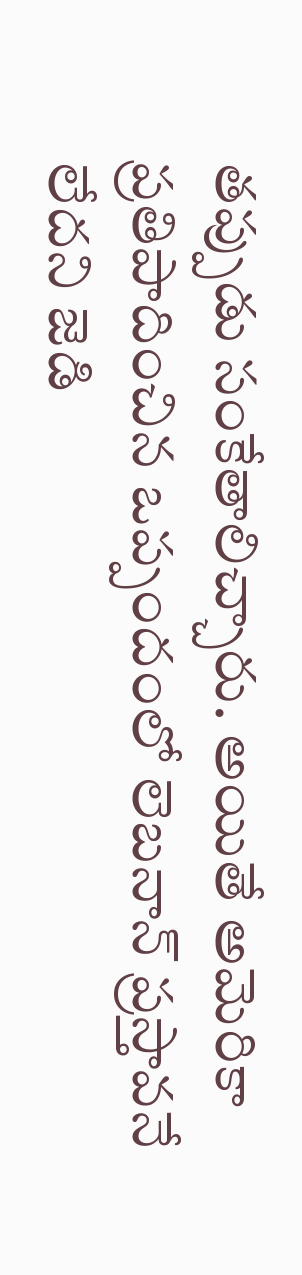తప్పుడు సంకేతాలిచ్చారు. అయితే అమెరికా ప్రతిపాదించిన ఒప్పందంలో లెబనాన్ ప్రస్తావనే లేదని జెడి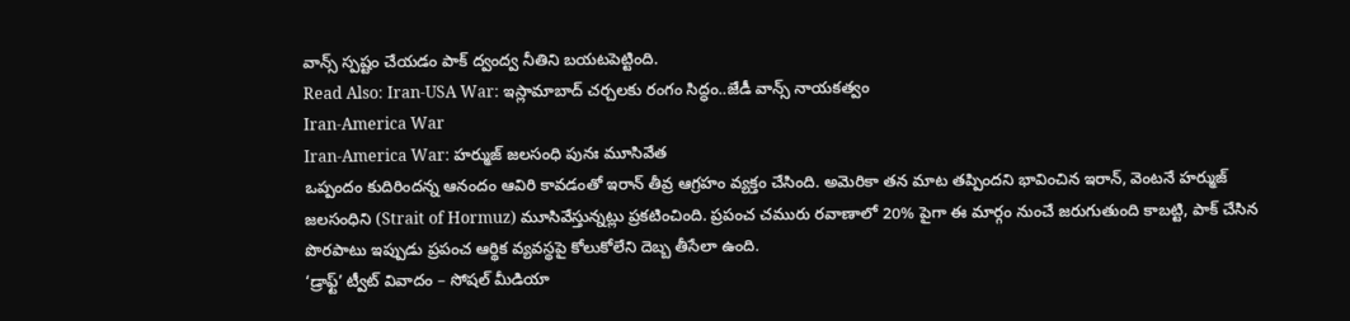వాన్స్ స్పష్టం చేయడం పాక్ ద్వంద్వ నీతిని బయటపెట్టింది.
Read Also: Iran-USA War: ఇస్లామాబాద్ చర్చలకు రంగం సిద్ధం..జేడీ వాన్స్ నాయకత్వం
Iran-America War
Iran-America War: హర్ముజ్ జలసంధి పునః మూసివేత
ఒప్పందం కుదిరిందన్న ఆనందం ఆవిరి కావడంతో ఇరాన్ తీవ్ర ఆగ్రహం వ్యక్తం చేసింది. అమెరికా తన మాట తప్పిందని భావించిన ఇరాన్, వెంటనే హర్ముజ్ జలసంధిని (Strait of Hormuz) మూసివేస్తున్నట్లు ప్రకటించింది. ప్రపంచ చమురు రవాణాలో 20% పైగా ఈ మార్గం నుంచే జరుగుతుంది కాబట్టి, పాక్ చేసిన పొరపాటు ఇప్పుడు ప్రపంచ ఆర్థిక వ్యవస్థపై కోలుకోలేని దెబ్బ తీసేలా ఉంది.
‘డ్రాఫ్ట్’ ట్వీట్ వివాదం – సోషల్ మీడియా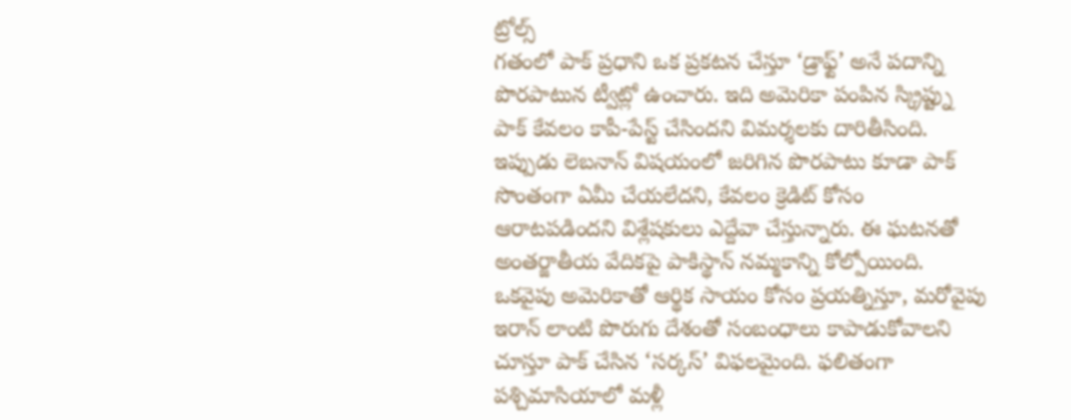ట్రోల్స్
గతంలో పాక్ ప్రధాని ఒక ప్రకటన చేస్తూ ‘డ్రాఫ్ట్’ అనే పదాన్ని పొరపాటున ట్వీట్లో ఉంచారు. ఇది అమెరికా పంపిన స్క్రిప్ట్ను పాక్ కేవలం కాపీ-పేస్ట్ చేసిందని విమర్శలకు దారితీసింది. ఇప్పుడు లెబనాన్ విషయంలో జరిగిన పొరపాటు కూడా పాక్ సొంతంగా ఏమీ చేయలేదని, కేవలం క్రెడిట్ కోసం ఆరాటపడిందని విశ్లేషకులు ఎద్దేవా చేస్తున్నారు. ఈ ఘటనతో అంతర్జాతీయ వేదికపై పాకిస్థాన్ నమ్మకాన్ని కోల్పోయింది. ఒకవైపు అమెరికాతో ఆర్థిక సాయం కోసం ప్రయత్నిస్తూ, మరోవైపు ఇరాన్ లాంటి పొరుగు దేశంతో సంబంధాలు కాపాడుకోవాలని చూస్తూ పాక్ చేసిన ‘సర్కస్’ విఫలమైంది. ఫలితంగా పశ్చిమాసియాలో మళ్లీ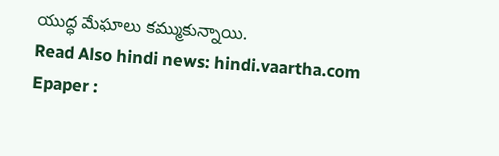యుద్ధ మేఘాలు కమ్ముకున్నాయి.
Read Also hindi news: hindi.vaartha.com
Epaper :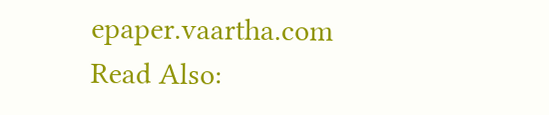epaper.vaartha.com
Read Also: